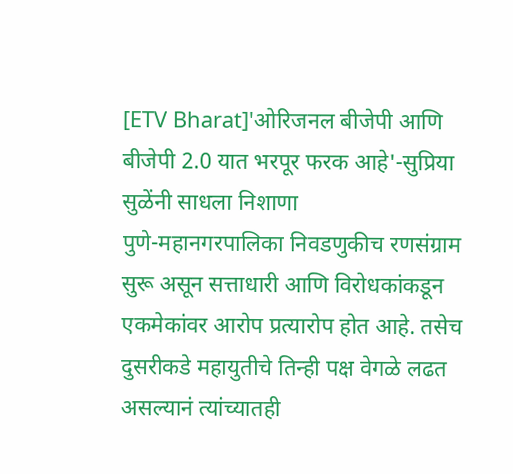[ETV Bharat]'ओरिजनल बीजेपी आणि बीजेपी 2.0 यात भरपूर फरक आहे'-सुप्रिया सुळेंनी साधला निशाणा
पुणे-महानगरपालिका निवडणुकीच रणसंग्राम सुरू असून सत्ताधारी आणि विरोधकांकडून एकमेकांवर आरोप प्रत्यारोप होत आहे. तसेच दुसरीकडे महायुतीचे तिन्ही पक्ष वेगळे लढत असल्यानं त्यांच्यातही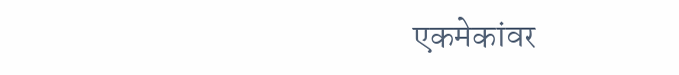एकमेकांवर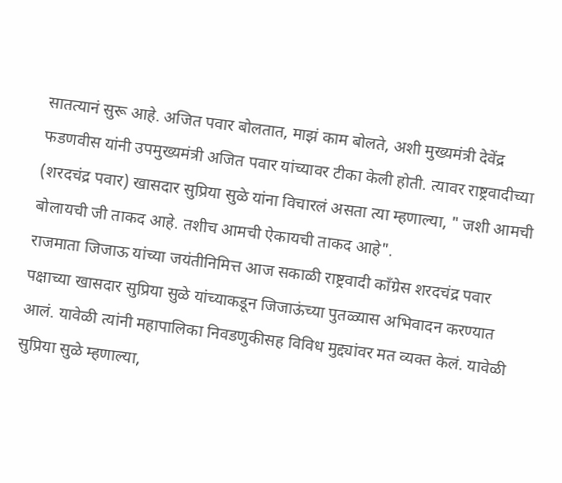सातत्यानं सुरू आहे. अजित पवार बोलतात, माझं काम बोलते, अशी मुख्यमंत्री देवेंद्र फडणवीस यांनी उपमुख्यमंत्री अजित पवार यांच्यावर टीका केली होती. त्यावर राष्ट्रवादीच्या (शरदचंद्र पवार) खासदार सुप्रिया सुळे यांना विचारलं असता त्या म्हणाल्या, " जशी आमची बोलायची जी ताकद आहे. तशीच आमची ऐकायची ताकद आहे".
राजमाता जिजाऊ यांच्या जयंतीनिमित्त आज सकाळी राष्ट्रवादी काँग्रेस शरदचंद्र पवार पक्षाच्या खासदार सुप्रिया सुळे यांच्याकडून जिजाऊंच्या पुतळ्यास अभिवादन करण्यात आलं. यावेळी त्यांनी महापालिका निवडणुकीसह विविध मुद्द्यांवर मत व्यक्त केलं. यावेळी सुप्रिया सुळे म्हणाल्या,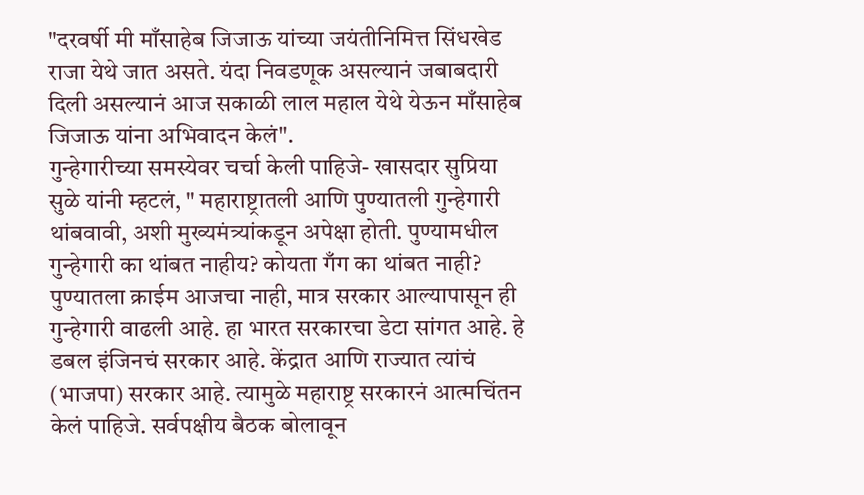"दरवर्षी मी माँसाहेब जिजाऊ यांच्या जयंतीनिमित्त सिंधखेड राजा येथे जात असते. यंदा निवडणूक असल्यानं जबाबदारी दिली असल्यानं आज सकाळी लाल महाल येथे येऊन माँसाहेब जिजाऊ यांना अभिवादन केलं".
गुन्हेगारीच्या समस्येवर चर्चा केली पाहिजे- खासदार सुप्रिया सुळे यांनी म्हटलं, " महाराष्ट्रातली आणि पुण्यातली गुन्हेगारी थांबवावी, अशी मुख्यमंत्र्यांकडून अपेक्षा होती. पुण्यामधील गुन्हेगारी का थांबत नाहीय? कोयता गँग का थांबत नाही? पुण्यातला क्राईम आजचा नाही, मात्र सरकार आल्यापासून ही गुन्हेगारी वाढली आहे. हा भारत सरकारचा डेटा सांगत आहे. हे डबल इंजिनचं सरकार आहे. केंद्रात आणि राज्यात त्यांचं (भाजपा) सरकार आहे. त्यामुळे महाराष्ट्र सरकारनं आत्मचिंतन केलं पाहिजे. सर्वपक्षीय बैठक बोलावून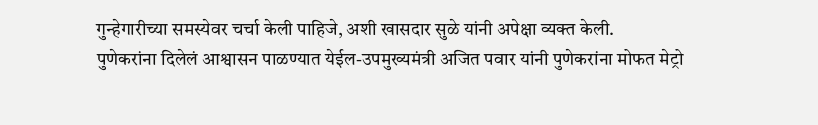गुन्हेगारीच्या समस्येवर चर्चा केली पाहिजे, अशी खासदार सुळे यांनी अपेक्षा व्यक्त केली.
पुणेकरांना दिलेलं आश्वासन पाळण्यात येईल-उपमुख्यमंत्री अजित पवार यांनी पुणेकरांना मोफत मेट्रो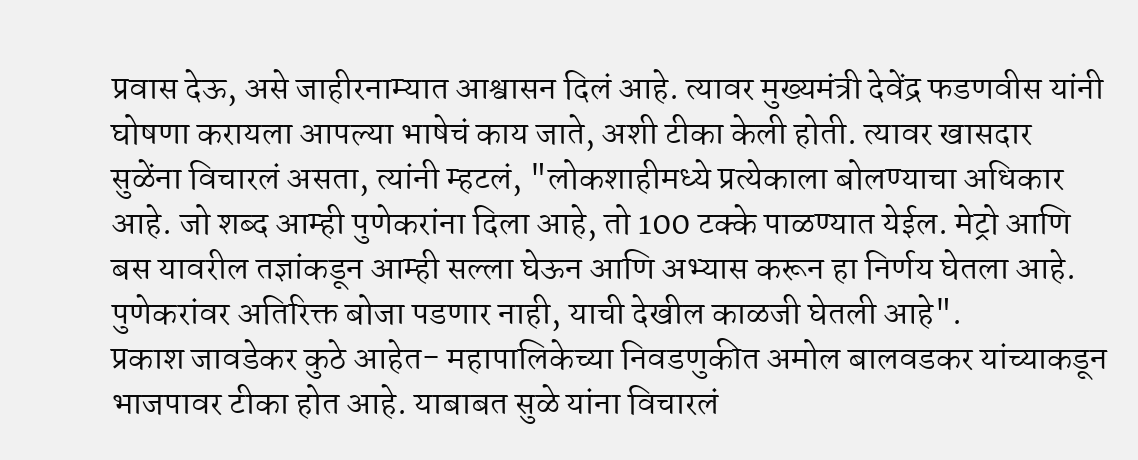प्रवास देऊ, असे जाहीरनाम्यात आश्वासन दिलं आहे. त्यावर मुख्यमंत्री देवेंद्र फडणवीस यांनी घोषणा करायला आपल्या भाषेचं काय जाते, अशी टीका केली होती. त्यावर खासदार सुळेंना विचारलं असता, त्यांनी म्हटलं, "लोकशाहीमध्ये प्रत्येकाला बोलण्याचा अधिकार आहे. जो शब्द आम्ही पुणेकरांना दिला आहे, तो 100 टक्के पाळण्यात येईल. मेट्रो आणि बस यावरील तज्ञांकडून आम्ही सल्ला घेऊन आणि अभ्यास करून हा निर्णय घेतला आहे. पुणेकरांवर अतिरिक्त बोजा पडणार नाही, याची देखील काळजी घेतली आहे".
प्रकाश जावडेकर कुठे आहेत- महापालिकेच्या निवडणुकीत अमोल बालवडकर यांच्याकडून भाजपावर टीका होत आहे. याबाबत सुळे यांना विचारलं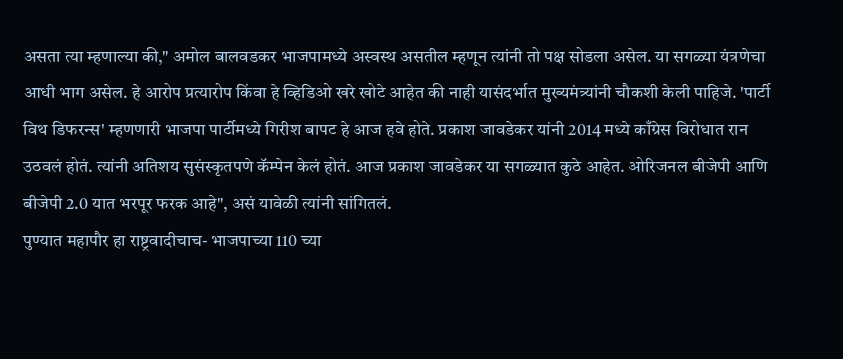असता त्या म्हणाल्या की," अमोल बालवडकर भाजपामध्ये अस्वस्थ असतील म्हणून त्यांनी तो पक्ष सोडला असेल. या सगळ्या यंत्रणेचा आधी भाग असेल. हे आरोप प्रत्यारोप किंवा हे व्हिडिओ खरे खोटे आहेत की नाही यासंदर्भात मुख्यमंत्र्यांनी चौकशी केली पाहिजे. 'पार्टी विथ डिफरन्स' म्हणणारी भाजपा पार्टीमध्ये गिरीश बापट हे आज हवे होते. प्रकाश जावडेकर यांनी 2014 मध्ये काँग्रेस विरोधात रान उठवलं होतं. त्यांनी अतिशय सुसंस्कृतपणे कॅम्पेन केलं होतं. आज प्रकाश जावडेकर या सगळ्यात कुठे आहेत. ओरिजनल बीजेपी आणि बीजेपी 2.0 यात भरपूर फरक आहे", असं यावेळी त्यांनी सांगितलं.
पुण्यात महापौर हा राष्ट्रवादीचाच- भाजपाच्या 110 च्या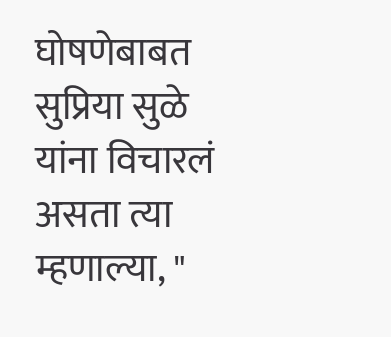घोषणेबाबत सुप्रिया सुळे यांना विचारलं असता त्या म्हणाल्या, "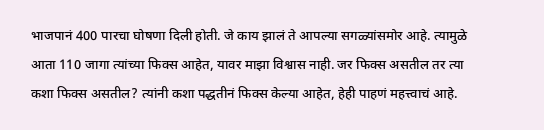भाजपानं 400 पारचा घोषणा दिली होती. जे काय झालं ते आपल्या सगळ्यांसमोर आहे. त्यामुळे आता 110 जागा त्यांच्या फिक्स आहेत, यावर माझा विश्वास नाही. जर फिक्स असतील तर त्या कशा फिक्स असतील? त्यांनी कशा पद्धतीनं फिक्स केल्या आहेत, हेही पाहणं महत्त्वाचं आहे.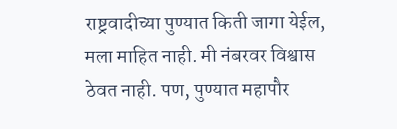राष्ट्रवादीच्या पुण्यात किती जागा येईल, मला माहित नाही. मी नंबरवर विश्वास ठेवत नाही. पण, पुण्यात महापौर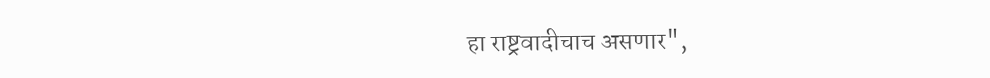हा राष्ट्रवादीचाच असणार",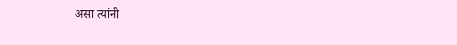असा त्यांनी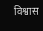विश्वास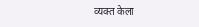व्यक्त केला